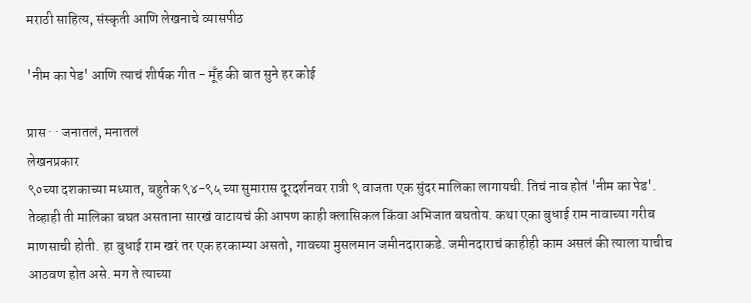मराठी साहित्य, संस्कृती आणि लेखनाचे व्यासपीठ

'नीम का पेड' आणि त्याचं शीर्षक गीत - मूँह की बात सुने हर कोई

प्रास · · जनातलं, मनातलं
लेखनप्रकार
९०च्या दशकाच्या मध्यात, बहुतेक ९४-९५ च्या सुमारास दूरदर्शनवर रात्री ९ वाजता एक सुंदर मालिका लागायची. तिचं नाव होतं 'नीम का पेड'. तेव्हाही ती मालिका बघत असताना सारखं वाटायचं की आपण काही क्लासिकल किंवा अभिजात बघतोय. कथा एका बुधाई राम नावाच्या गरीब माणसाची होती. हा बुधाई राम खरं तर एक हरकाम्या असतो, गावच्या मुसलमान जमीनदाराकडे. जमीनदाराचं काहीही काम असलं की त्याला याचीच आठवण होत असे. मग ते त्याच्या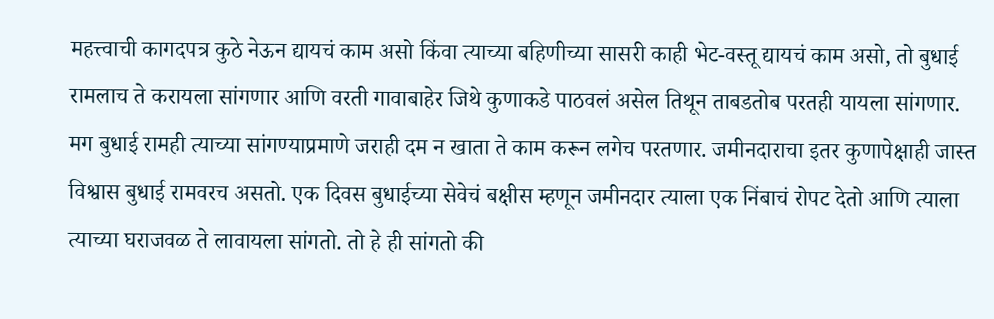महत्त्वाची कागदपत्र कुठे नेऊन द्यायचं काम असो किंवा त्याच्या बहिणीच्या सासरी काही भेट-वस्तू द्यायचं काम असो, तो बुधाई रामलाच ते करायला सांगणार आणि वरती गावाबाहेर जिथे कुणाकडे पाठवलं असेल तिथून ताबडतोब परतही यायला सांगणार. मग बुधाई रामही त्याच्या सांगण्याप्रमाणे जराही दम न खाता ते काम करून लगेच परतणार. जमीनदाराचा इतर कुणापेक्षाही जास्त विश्वास बुधाई रामवरच असतो. एक दिवस बुधाईच्या सेवेचं बक्षीस म्हणून जमीनदार त्याला एक निंबाचं रोपट देतो आणि त्याला त्याच्या घराजवळ ते लावायला सांगतो. तो हे ही सांगतो की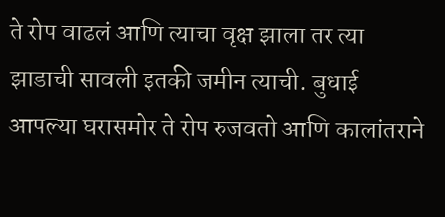ते रोप वाढलं आणि त्याचा वृक्ष झाला तर त्या झाडाची सावली इतकी जमीन त्याची. बुधाई आपल्या घरासमोर ते रोप रुजवतो आणि कालांतराने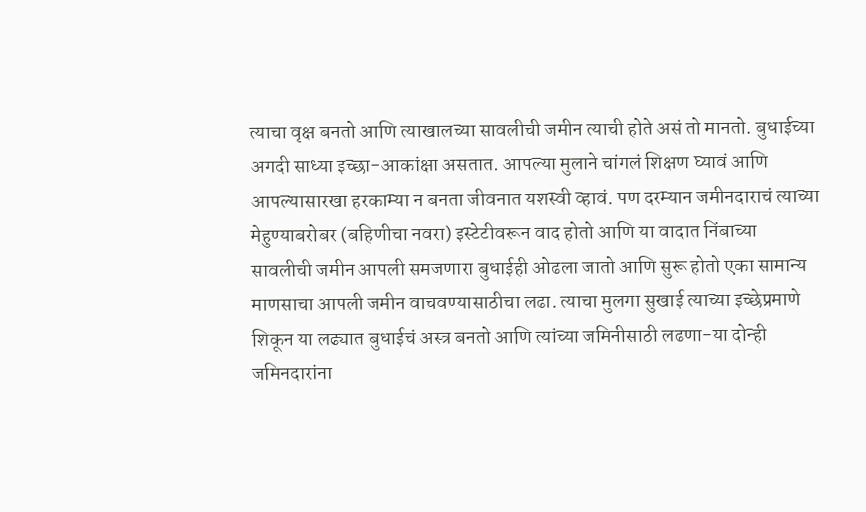त्याचा वृक्ष बनतो आणि त्याखालच्या सावलीची जमीन त्याची होते असं तो मानतो. बुधाईच्या अगदी साध्या इच्छा-आकांक्षा असतात. आपल्या मुलाने चांगलं शिक्षण घ्यावं आणि आपल्यासारखा हरकाम्या न बनता जीवनात यशस्वी व्हावं. पण दरम्यान जमीनदाराचं त्याच्या मेहुण्याबरोबर (बहिणीचा नवरा) इस्टेटीवरून वाद होतो आणि या वादात निंबाच्या सावलीची जमीन आपली समजणारा बुधाईही ओढला जातो आणि सुरू होतो एका सामान्य माणसाचा आपली जमीन वाचवण्यासाठीचा लढा. त्याचा मुलगा सुखाई त्याच्या इच्छेप्रमाणे शिकून या लढ्यात बुधाईचं अस्त्र बनतो आणि त्यांच्या जमिनीसाठी लढणा-या दोन्ही जमिनदारांना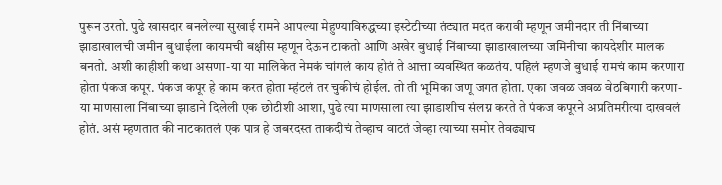पुरून उरतो. पुढे खासदार बनलेल्या सुखाई रामने आपल्या मेहुण्याविरुद्धच्या इस्टेटीच्या तंट्यात मदत करावी म्हणून जमीनदार ती निंबाच्या झाडाखालची जमीन बुधाईला कायमची बक्षीस म्हणून देऊन टाकतो आणि अखेर बुधाई निंबाच्या झाडाखालच्या जमिनीचा कायदेशीर मालक बनतो. अशी काहीशी कथा असणा-या या मालिकेत नेमकं चांगलं काय होतं ते आत्ता व्यवस्थित कळतंय. पहिलं म्हणजे बुधाई रामचं काम करणारा होता पंकज कपूर. पंकज कपूर हे काम करत होता म्हंटलं तर चुकीचं होईल. तो ती भूमिका जणू जगत होता. एका जवळ जवळ वेठबिगारी करणा-या माणसाला निंबाच्या झाडाने दिलेली एक छोटीशी आशा, पुढे त्या माणसाला त्या झाडाशीच संलग्न करते ते पंकज कपूरने अप्रतिमरीत्या दाखवलं होतं. असं म्हणतात की नाटकातलं एक पात्र हे जबरदस्त ताकदीचं तेव्हाच वाटतं जेव्हा त्याच्या समोर तेवढ्याच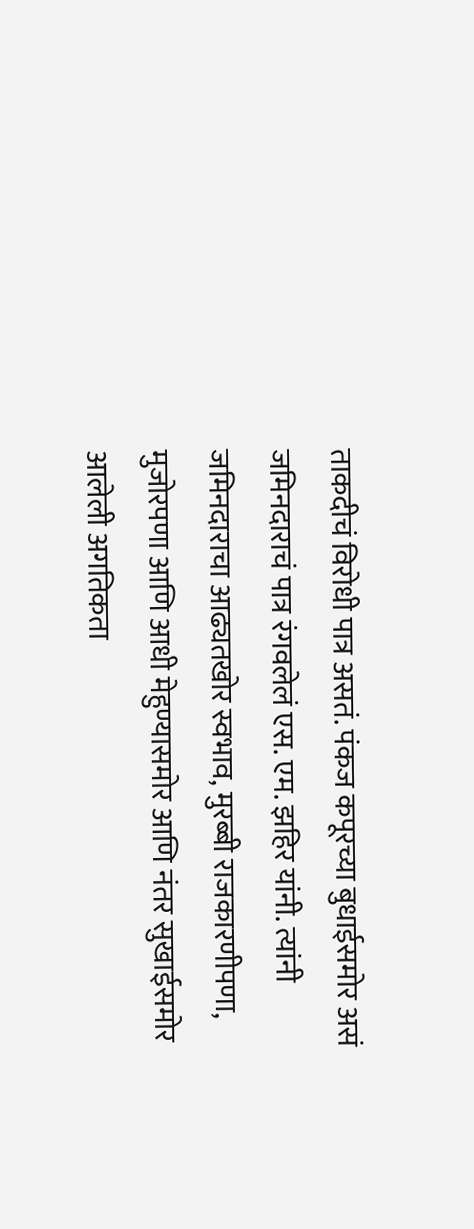ताकदीचं विरोधी पात्र असतं. पंकज कपूरच्या बुधाईसमोर असं जमिनदाराचं पात्र रंगवलेलं एस. एम. झहिर यांनी. त्यांनी जमिनदाराचा आढ्यतखोर स्वभाव, मुरब्बी राजकारणीपणा, मुजोरपणा आणि आधी मेहुण्यासमोर आणि नंतर सुखाईसमोर आलेली अगतिकता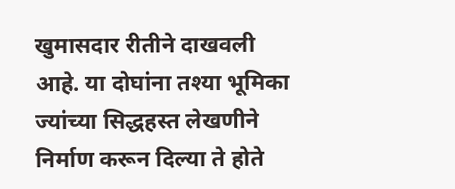खुमासदार रीतीने दाखवली आहे. या दोघांना तश्या भूमिका ज्यांच्या सिद्धहस्त लेखणीने निर्माण करून दिल्या ते होते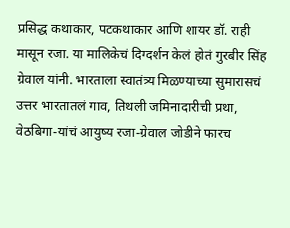प्रसिद्ध कथाकार, पटकथाकार आणि शायर डॉ. राही मासून रजा. या मालिकेचं दिग्दर्शन केलं होतं गुरबीर सिंह ग्रेवाल यांनी. भारताला स्वातंत्र्य मिळण्याच्या सुमारासचं उत्तर भारतातलं गाव, तिथली जमिनादारीची प्रथा, वेठबिगा-यांचं आयुष्य रजा-ग्रेवाल जोडीने फारच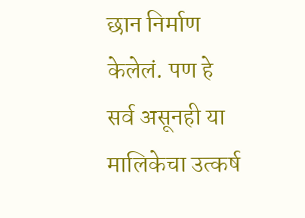छान निर्माण केलेलं. पण हे सर्व असूनही या मालिकेचा उत्कर्ष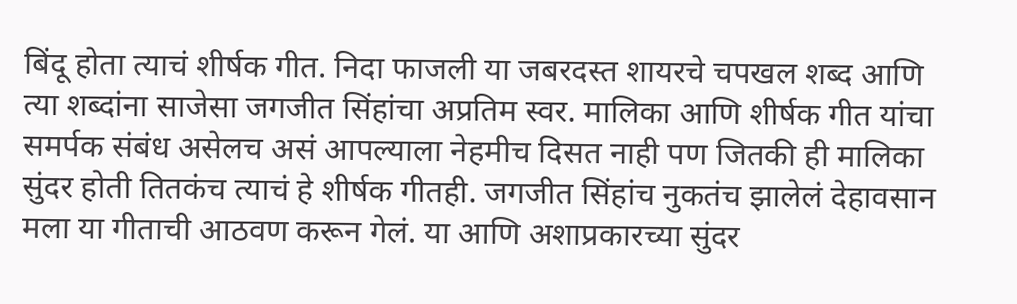बिंदू होता त्याचं शीर्षक गीत. निदा फाजली या जबरदस्त शायरचे चपखल शब्द आणि त्या शब्दांना साजेसा जगजीत सिंहांचा अप्रतिम स्वर. मालिका आणि शीर्षक गीत यांचा समर्पक संबंध असेलच असं आपल्याला नेहमीच दिसत नाही पण जितकी ही मालिका सुंदर होती तितकंच त्याचं हे शीर्षक गीतही. जगजीत सिंहांच नुकतंच झालेलं देहावसान मला या गीताची आठवण करून गेलं. या आणि अशाप्रकारच्या सुंदर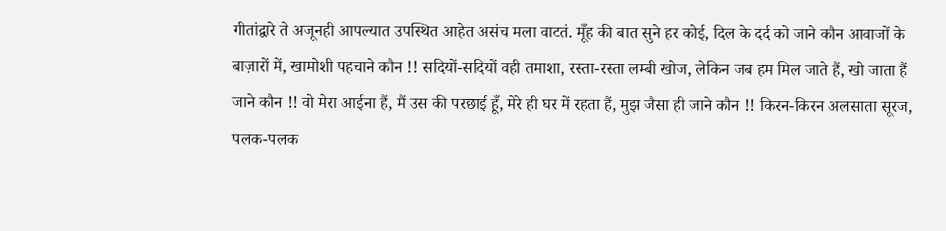गीतांद्वारे ते अजूनही आपल्यात उपस्थित आहेत असंच मला वाटतं. मूँह की बात सुने हर कोई, दिल के दर्द को जाने कौन आवाजों के बाज़ारों में, खामोशी पहचाने कौन !! सदियों-सदियों वही तमाशा, रस्ता-रस्ता लम्बी खोज, लेकिन जब हम मिल जाते हैं, खो जाता हैं जाने कौन !! वो मेरा आईना हैं, मैं उस की परछाई हूँ, मेरे ही घर में रहता हैं, मुझ जैसा ही जाने कौन !! किरन-किरन अलसाता सूरज, पलक-पलक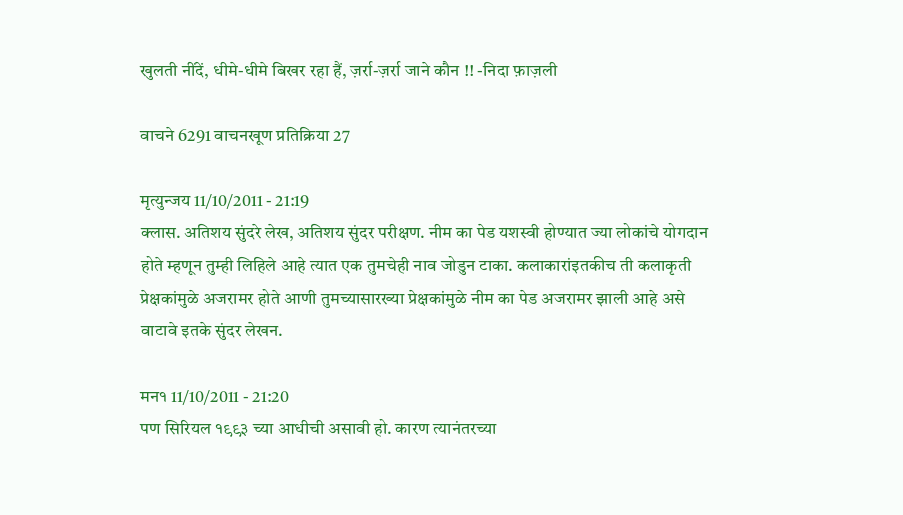खुलती नींदें, धीमे-धीमे बिखर रहा हैं, ज़र्रा-ज़र्रा जाने कौन !! -निदा फ़ाज़ली

वाचने 6291 वाचनखूण प्रतिक्रिया 27

मृत्युन्जय 11/10/2011 - 21:19
क्लास. अतिशय सुंदरे लेख, अतिशय सुंदर परीक्षण. नीम का पेड यशस्वी होण्यात ज्या लोकांचे योगदान होते म्हणून तुम्ही लिहिले आहे त्यात एक तुमचेही नाव जोडुन टाका. कलाकारांइतकीच ती कलाकृती प्रेक्षकांमुळे अजरामर होते आणी तुमच्यासारख्या प्रेक्षकांमुळे नीम का पेड अजरामर झाली आहे असे वाटावे इतके सुंदर लेखन.

मन१ 11/10/2011 - 21:20
पण सिरियल १९९३ च्या आधीची असावी हो. कारण त्यानंतरच्या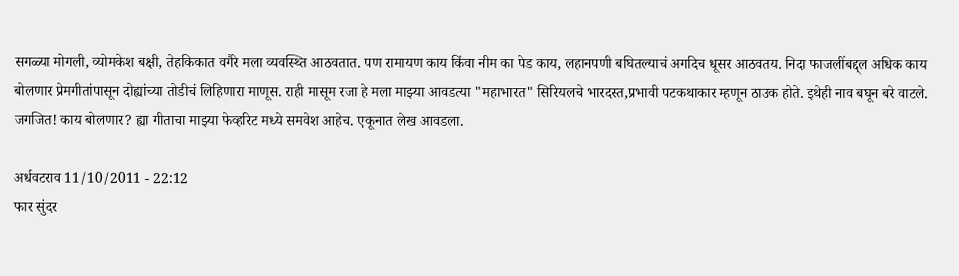सगळ्या मोगली, व्योमकेश बक्षी, तेहकिकात वगैरे मला व्यवस्थ्ति आठवतात. पण रामायण काय किंवा नीम का पेड काय, लहानपणी बघितल्याचं अगदिच धूसर आठवतय. निदा फाजलींबद्द्ल अधिक काय बोलणार प्रेमगीतांपासून दोह्यांच्या तोडीचं लिहिणारा माणूस. राही मासूम रजा हे मला माझ्या आवडत्या "महाभारत" सिरियलचे भारदस्त,प्रभावी पटकथाकार म्हणून ठाउक होते. इथेही नाव बघून बरे वाटले. जगजित! काय बोलणार? ह्या गीताचा माझ्या फेव्हरिट मध्ये समवेश आहेच. एकूनात लेख आवडला.

अर्धवटराव 11/10/2011 - 22:12
फार सुंदर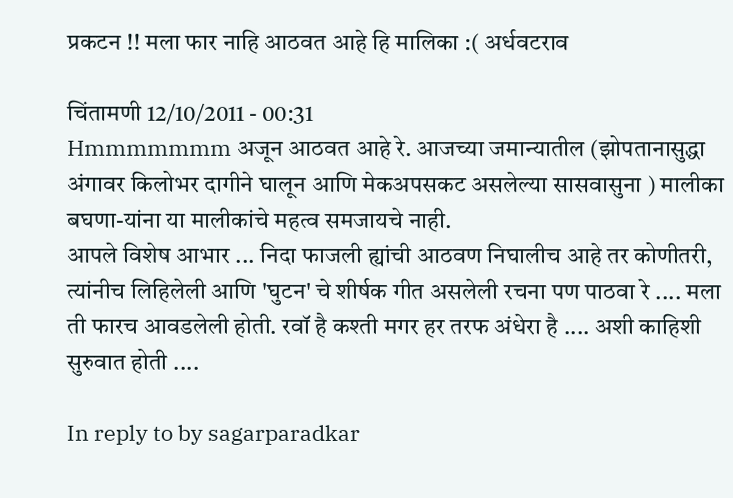प्रकटन !! मला फार नाहि आठवत आहे हि मालिका :( अर्धवटराव

चिंतामणी 12/10/2011 - 00:31
Hmmmmmmm अजून आठवत आहे रे. आजच्या जमान्यातील (झोपतानासुद्धा अंगावर किलोभर दागीने घालून आणि मेकअपसकट असलेल्या सासवासुना ) मालीका बघणा-यांना या मालीकांचे महत्व समजायचे नाही.
आपले विशेष आभार ... निदा फाजली ह्यांची आठवण निघालीच आहे तर कोणीतरी, त्यांनीच लिहिलेली आणि 'घुटन' चे शीर्षक गीत असलेली रचना पण पाठवा रे .... मला ती फारच आवडलेली होती. रवॉ है कश्ती मगर हर तरफ अंधेरा है .... अशी काहिशी सुरुवात होती ....

In reply to by sagarparadkar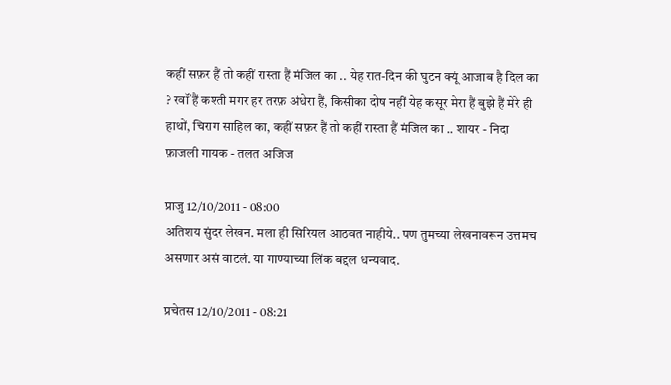कहीं सफ़र हैं तो कहीं रास्ता हैं मंजिल का .. येह रात-दिन की घुटन क्यूं आजाब है दिल का ? रवॉं हैं कश्ती मगर हर तरफ़ अंधेरा हैं, किसीका दोष नहीं येह कसूर मेरा हैं बुझे हैं मेरे ही हाथों, चिराग साहिल का, कहीं सफ़र हैं तो कहीं रास्ता हैं मंजिल का .. शायर - निदा फ़ाजली गायक - तलत अजिज

प्राजु 12/10/2011 - 08:00
अतिशय सुंदर लेखन. मला ही सिरियल आठवत नाहीये.. पण तुमच्या लेखनावरून उत्तमच असणार असं वाटलं. या गाण्याच्या लिंक बद्दल धन्यवाद.

प्रचेतस 12/10/2011 - 08:21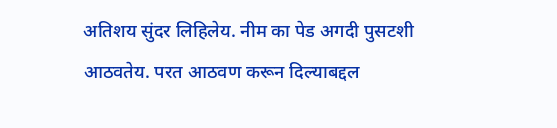अतिशय सुंदर लिहिलेय. नीम का पेड अगदी पुसटशी आठवतेय. परत आठवण करून दिल्याबद्दल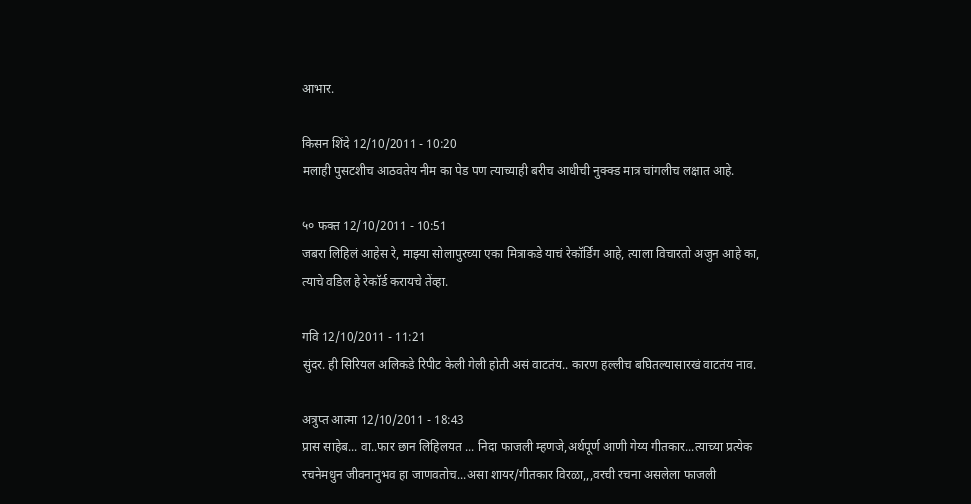आभार.

किसन शिंदे 12/10/2011 - 10:20
मलाही पुसटशीच आठवतेय नीम का पेड पण त्याच्याही बरीच आधीची नुक्क्ड मात्र चांगलीच लक्षात आहे.

५० फक्त 12/10/2011 - 10:51
जबरा लिहिलं आहेस रे, माझ्या सोलापुरच्या एका मित्राकडे याचं रेकॉर्डिंग आहे, त्याला विचारतो अजुन आहे का, त्याचे वडिल हे रेकॉर्ड करायचे तेंव्हा.

गवि 12/10/2011 - 11:21
सुंदर. ही सिरियल अलिकडे रिपीट केली गेली होती असं वाटतंय.. कारण हल्लीच बघितल्यासारखं वाटतंय नाव.

अत्रुप्त आत्मा 12/10/2011 - 18:43
प्रास साहेब... वा..फार छान लिहिलयत ... निदा फाजली म्हणजे,अर्थपूर्ण आणी गेय्य गीतकार...त्याच्या प्रत्येक रचनेमधुन जीवनानुभव हा जाणवतोच...असा शायर/गीतकार विरळा,,,वरची रचना असलेला फाजली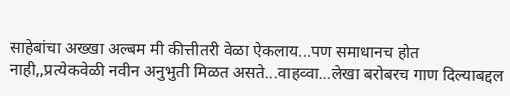साहेबांचा अख्खा अल्बम मी कीत्तीतरी वेळा ऐकलाय...पण समाधानच होत नाही,,प्रत्येकवेळी नवीन अनुभुती मिळत असते...वाहव्वा...लेखा बरोबरच गाण दिल्याबद्दल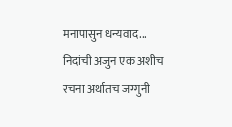मनापासुन धन्यवाद... निदांची अजुन एक अशीच रचना अर्थातच जग्गुनी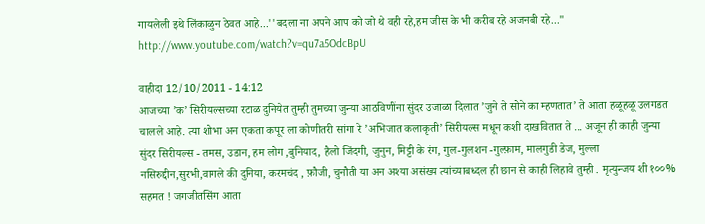गायलेली इथे लिंकाळुन ठेवत आहे...''बदला ना अपने आप को जो थे वही रहे,हम जीस के भी करीब रहे अजनबी रहे..." http://www.youtube.com/watch?v=qu7a5OdcBpU

वाहीदा 12/10/2011 - 14:12
आजच्या ’क’ सिरीयल्सच्या रटाळ दुनियेत तुम्ही तुमच्या जुन्या आठविणींना सुंदर उजाळा दिलात ’जुने ते सोने का म्हणतात’ ते आता हळूहळू उलगडत चालले आहे. त्या शोभा अन एकता कपूर ला कोणीतरी सांगा रे ’अभिजात कलाकृती’ सिरीयल्स मधून कशी दाखवितात ते ... अजून ही काही जुन्या सुंदर सिरीयल्स - तमस, उडान, हम लोग ,बुनियाद, हैलो जिंदगी, जुनुन, मिट्टी के रंग, गुल-गुलशन -गुल्फ़ाम, मालगुडी डेज, मुल्ला नसिरुद्दीन,सुरभी,वागले की दुनिया, करमचंद , फ़ौजी, चुनौती या अन अश्या असंख्य त्यांच्याबध्दल ही छान से काही लिहावे तुम्ही . मृत्युन्जय शी १००% सहमत ! जगजीतसिंग आता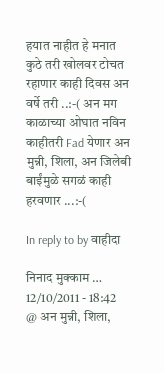हयात नाहीत हे मनात कुठे तरी खोलवर टोचत रहाणार काही दिवस अन वर्षे तरी ..:-( अन मग काळाच्या ओघात नविन काहीतरी Fad येणार अन मुन्नी, शिला, अन जिलेबी बाईंमुळे सगळं काही हरवणार ...:-(

In reply to by वाहीदा

निनाद मुक्काम … 12/10/2011 - 18:42
@ अन मुन्नी, शिला,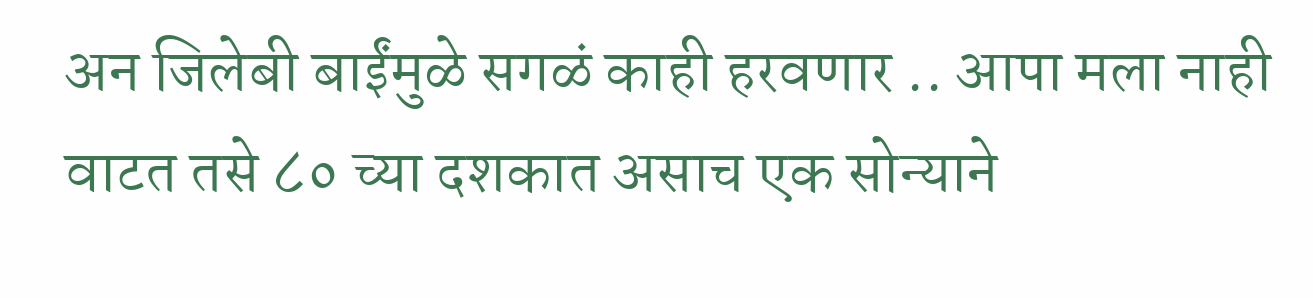अन जिलेबी बाईंमुळे सगळं काही हरवणार .. आपा मला नाही वाटत तसे ८० च्या दशकात असाच एक सोन्याने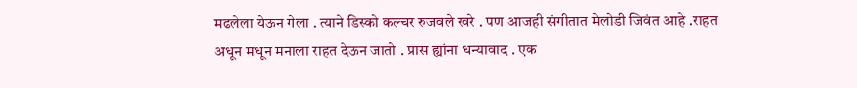मढलेला येऊन गेला . त्याने डिस्को कल्चर रुजवले खरे . पण आजही संगीतात मेलोडी जिवंत आहे .राहत अधून मधून मनाला राहत देऊन जातो . प्रास ह्यांना धन्यावाद . एक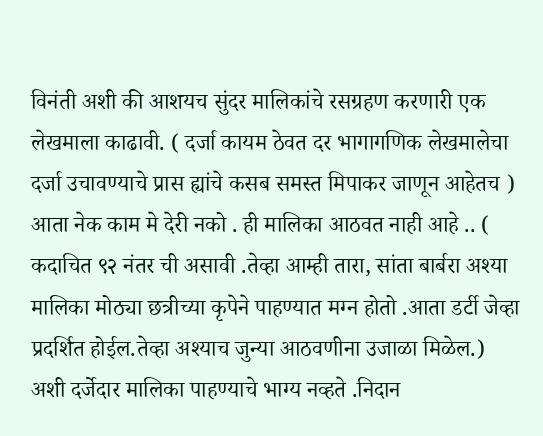विनंती अशी की आशयच सुंदर मालिकांचे रसग्रहण करणारी एक लेखमाला काढावी. ( दर्जा कायम ठेवत दर भागागणिक लेखमालेचा दर्जा उचावण्याचे प्रास ह्यांचे कसब समस्त मिपाकर जाणून आहेतच ) आता नेक काम मे देरी नको . ही मालिका आठवत नाही आहे .. ( कदाचित ९२ नंतर ची असावी .तेव्हा आम्ही तारा, सांता बार्बरा अश्या मालिका मोठ्या छत्रीच्या कृपेने पाहण्यात मग्न होतो .आता डर्टी जेव्हा प्रदर्शित होईल.तेव्हा अश्याच जुन्या आठवणीना उजाळा मिळेल.) अशी दर्जेदार मालिका पाहण्याचे भाग्य नव्हते .निदान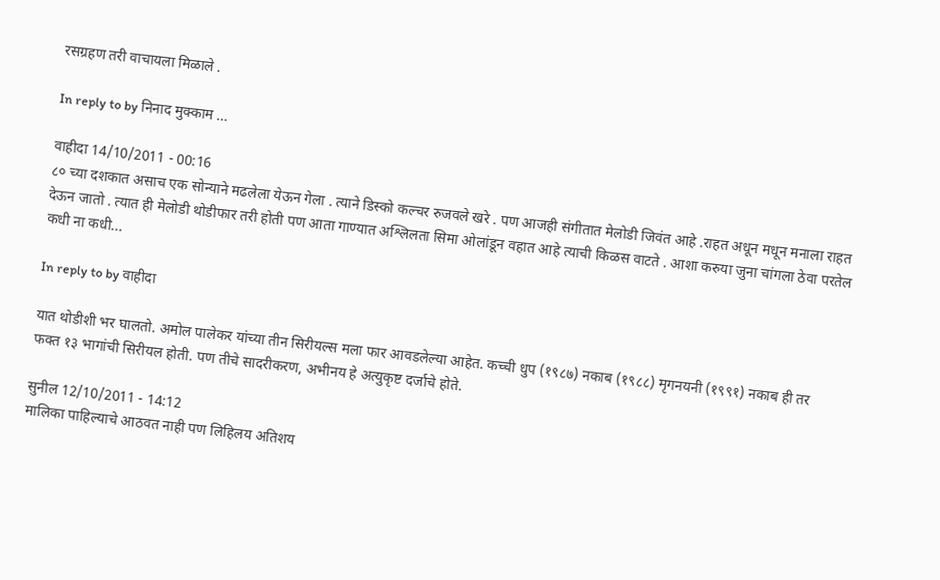रसग्रहण तरी वाचायला मिळाले .

In reply to by निनाद मुक्काम …

वाहीदा 14/10/2011 - 00:16
८० च्या दशकात असाच एक सोन्याने मढलेला येऊन गेला . त्याने डिस्को कल्चर रुजवले खरे . पण आजही संगीतात मेलोडी जिवंत आहे .राहत अधून मधून मनाला राहत देऊन जातो . त्यात ही मेलोडी थोडीफार तरी होती पण आता गाण्यात अश्लिलता सिमा ओलांडून वहात आहे त्याची किळस वाटते . आशा करुया जुना चांगला ठेवा परतेल कधी ना कधी...

In reply to by वाहीदा

यात थोडीशी भर घालतो. अमोल पालेकर यांच्या तीन सिरीयल्स मला फार आवडलेल्या आहेत. कच्ची धुप (१९८७) नकाब (१९८८) मृगनयनी (१९९१) नकाब ही तर फक्त १३ भागांची सिरीयल होती. पण तीचे सादरीकरण, अभीनय हे अत्युकृष्ट दर्जाचे होते.

सुनील 12/10/2011 - 14:12
मालिका पाहिल्याचे आठवत नाही पण लिहिलय अतिशय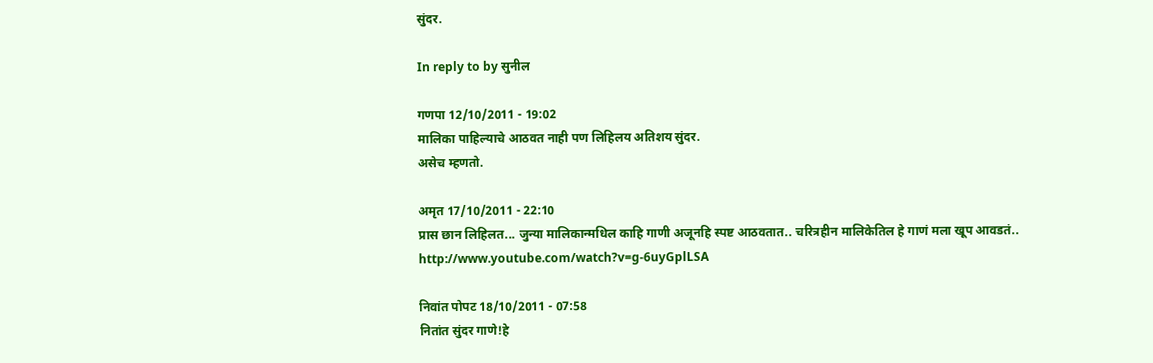सुंदर.

In reply to by सुनील

गणपा 12/10/2011 - 19:02
मालिका पाहिल्याचे आठवत नाही पण लिहिलय अतिशय सुंदर.
असेच म्हणतो.

अमृत 17/10/2011 - 22:10
प्रास छान लिहिलत... जुन्या मालिकान्मधिल काहि गाणी अजूनहि स्पष्ट आठवतात.. चरित्रहीन मालिकेतिल हे गाणं मला खूप आवडतं.. http://www.youtube.com/watch?v=g-6uyGplLSA

निवांत पोपट 18/10/2011 - 07:58
नितांत सुंदर गाणे!हे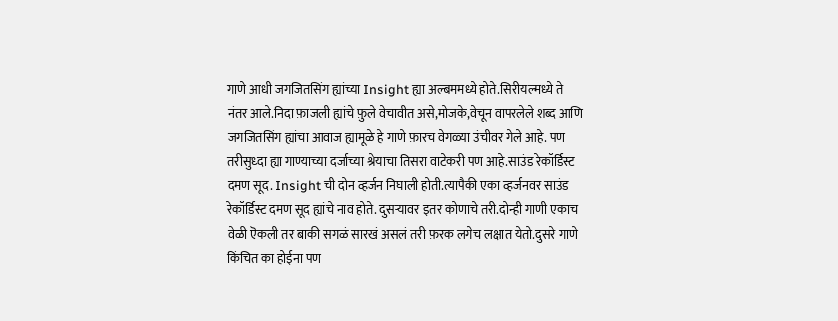गाणे आधी जगजितसिंग ह्यांच्या Insight ह्या अल्बममध्ये होते.सिरीयल्मध्ये ते नंतर आले.निदा फ़ाजली ह्यांचे फ़ुले वेचावीत असे,मोजके,वेचून वापरलेले शब्द आणि जगजितसिंग ह्यांचा आवाज ह्यामूळे हे गाणे फ़ारच वेगळ्या उंचीवर गेले आहे. पण तरीसुध्दा ह्या गाण्याच्या दर्जाच्या श्रेयाचा तिसरा वाटेकरी पण आहे.साउंड रेकॉर्डिस्ट दमण सूद. Insight ची दोन व्हर्जन निघाली होती.त्यापैकी एका व्हर्जनवर साउंड रेकॉर्डिस्ट दमण सूद ह्यांचे नाव होते. दुसऱ्यावर इतर कोणाचे तरी.दोन्ही गाणी एकाच वेळी ऎकली तर बाकी सगळं सारखं असलं तरी फ़रक लगेच लक्षात येतो.दुसरे गाणे किंचित का होईना पण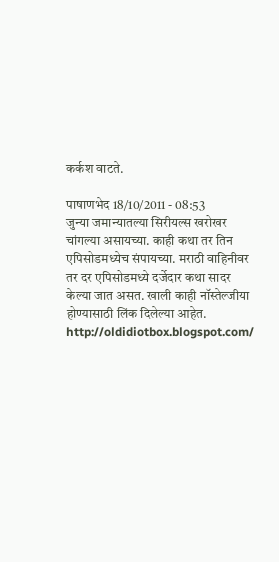कर्कश वाटते.

पाषाणभेद 18/10/2011 - 08:53
जुन्या जमान्यातल्या सिरीयल्स खरोखर चांगल्या असायच्या. काही कथा तर तिन एपिसोडमध्येच संपायच्या. मराठी वाहिनीवर तर दर एपिसोडमध्ये दर्जेदार कथा सादर केल्या जात असत. खाली काही नॉस्तेल्जीया होण्यासाठी लिंक दिलेल्या आहेत. http://oldidiotbox.blogspot.com/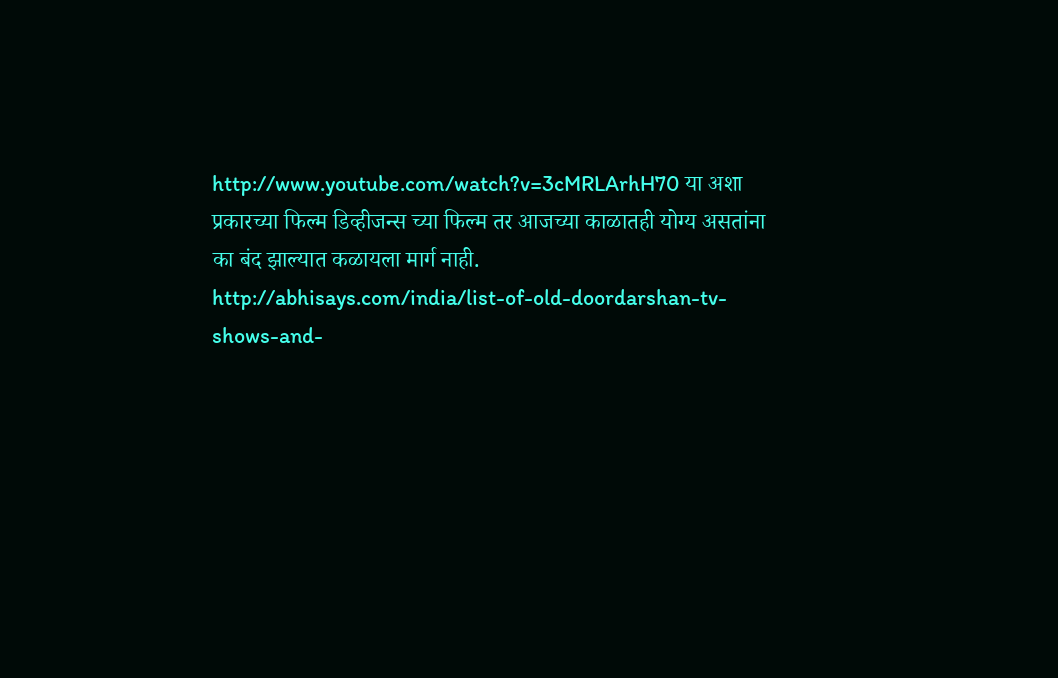http://www.youtube.com/watch?v=3cMRLArhH70 या अशा प्रकारच्या फिल्म डिव्हीजन्स च्या फिल्म तर आजच्या काळातही योग्य असतांना का बंद झाल्यात कळायला मार्ग नाही. http://abhisays.com/india/list-of-old-doordarshan-tv-shows-and-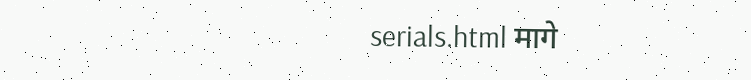serials.html मागे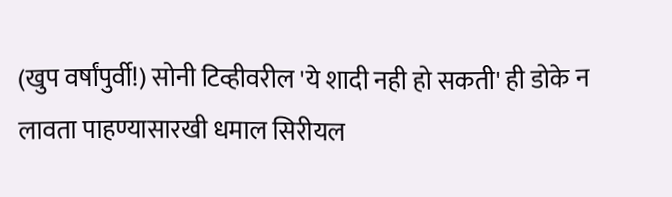(खुप वर्षांपुर्वी!) सोनी टिव्हीवरील 'ये शादी नही हो सकती' ही डोके न लावता पाहण्यासारखी धमाल सिरीयल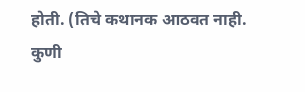होती. (तिचे कथानक आठवत नाही. कुणी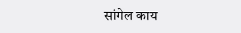सांगेल काय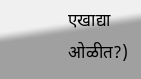एखाद्या ओळीत?)